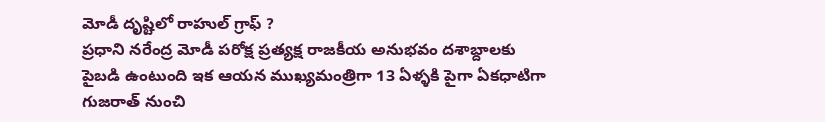మోడీ దృష్టిలో రాహుల్ గ్రాఫ్ ?
ప్రధాని నరేంద్ర మోడీ పరోక్ష ప్రత్యక్ష రాజకీయ అనుభవం దశాబ్దాలకు పైబడి ఉంటుంది ఇక ఆయన ముఖ్యమంత్రిగా 13 ఏళ్ళకి పైగా ఏకధాటిగా గుజరాత్ నుంచి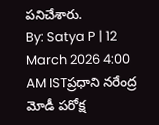పనిచేశారు.
By: Satya P | 12 March 2026 4:00 AM ISTప్రధాని నరేంద్ర మోడీ పరోక్ష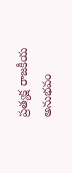ప్రత్యక్ష రాజకీయ అనుభవం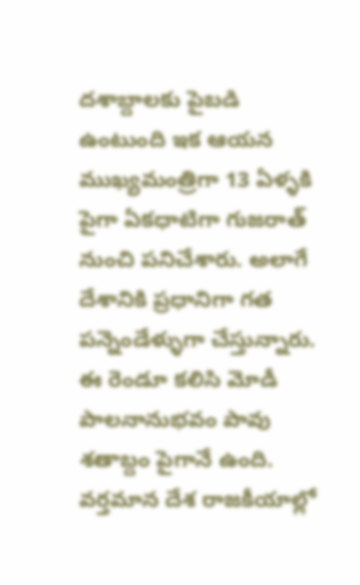దశాబ్దాలకు పైబడి ఉంటుంది ఇక ఆయన ముఖ్యమంత్రిగా 13 ఏళ్ళకి పైగా ఏకధాటిగా గుజరాత్ నుంచి పనిచేశారు. అలాగే దేశానికి ప్రధానిగా గత పన్నెండేళ్ళుగా చేస్తున్నారు. ఈ రెండూ కలిసి మోడీ పాలనానుభవం పావు శతాబ్దం పైగానే ఉంది. వర్తమాన దేశ రాజకీయాల్లో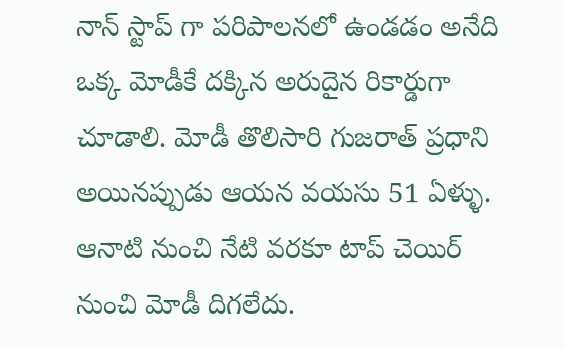నాన్ స్టాప్ గా పరిపాలనలో ఉండడం అనేది ఒక్క మోడీకే దక్కిన అరుదైన రికార్డుగా చూడాలి. మోడీ తొలిసారి గుజరాత్ ప్రధాని అయినప్పుడు ఆయన వయసు 51 ఏళ్ళు. ఆనాటి నుంచి నేటి వరకూ టాప్ చెయిర్ నుంచి మోడీ దిగలేదు.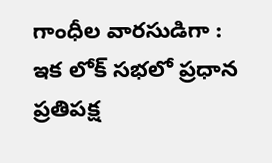గాంధీల వారసుడిగా :
ఇక లోక్ సభలో ప్రధాన ప్రతిపక్ష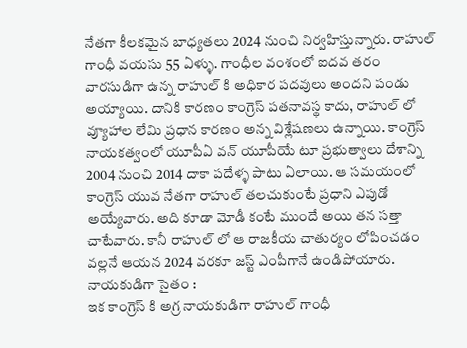నేతగా కీలకమైన బాధ్యతలు 2024 నుంచి నిర్వహిస్తున్నారు. రాహుల్ గాంధీ వయసు 55 ఏళ్ళు. గాంధీల వంశంలో ఐదవ తరం వారసుడిగా ఉన్న రాహుల్ కి అధికార పదవులు అందని పండు అయ్యాయి. దానికి కారణం కాంగ్రెస్ పతనావస్థ కాదు, రాహుల్ లో వ్యూహాల లేమి ప్రధాన కారణం అన్న విశ్లేషణలు ఉన్నాయి. కాంగ్రెస్ నాయకత్వంలో యూపీఏ వన్ యూపీయే టూ ప్రభుత్వాలు దేశాన్ని 2004 నుంచి 2014 దాకా పదేళ్ళ పాటు ఏలాయి. ఆ సమయంలో కాంగ్రెస్ యువ నేతగా రాహుల్ తలచుకుంటే ప్రధాని ఎపుడో అయ్యేవారు. అది కూడా మోడీ కంటే ముందే అయి తన సత్తా చాటేవారు. కానీ రాహుల్ లో ఆ రాజకీయ చాతుర్యం లోపించడం వల్లనే ఆయన 2024 వరకూ జస్ట్ ఎంపీగానే ఉండిపోయారు.
నాయకుడిగా సైతం :
ఇక కాంగ్రెస్ కి అగ్ర నాయకుడిగా రాహుల్ గాంధీ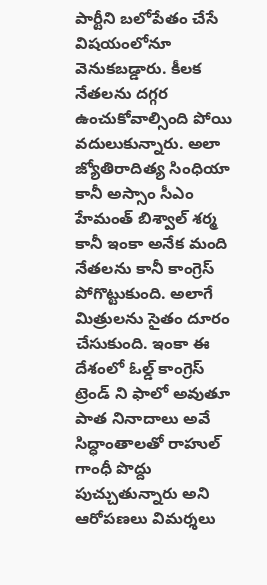పార్టీని బలోపేతం చేసే విషయంలోనూ వెనుకబడ్డారు. కీలక నేతలను దగ్గర ఉంచుకోవాల్సింది పోయి వదులుకున్నారు. అలా జ్యోతిరాదిత్య సింధియా కానీ అస్సాం సీఎం హేమంత్ బిశ్వాల్ శర్మ కానీ ఇంకా అనేక మంది నేతలను కానీ కాంగ్రెస్ పోగొట్టుకుంది. అలాగే మిత్రులను సైతం దూరం చేసుకుంది. ఇంకా ఈ దేశంలో ఓల్డ్ కాంగ్రెస్ ట్రెండ్ ని ఫాలో అవుతూ పాత నినాదాలు అవే సిద్ధాంతాలతో రాహుల్ గాంధీ పొద్దు పుచ్చుతున్నారు అని ఆరోపణలు విమర్శలు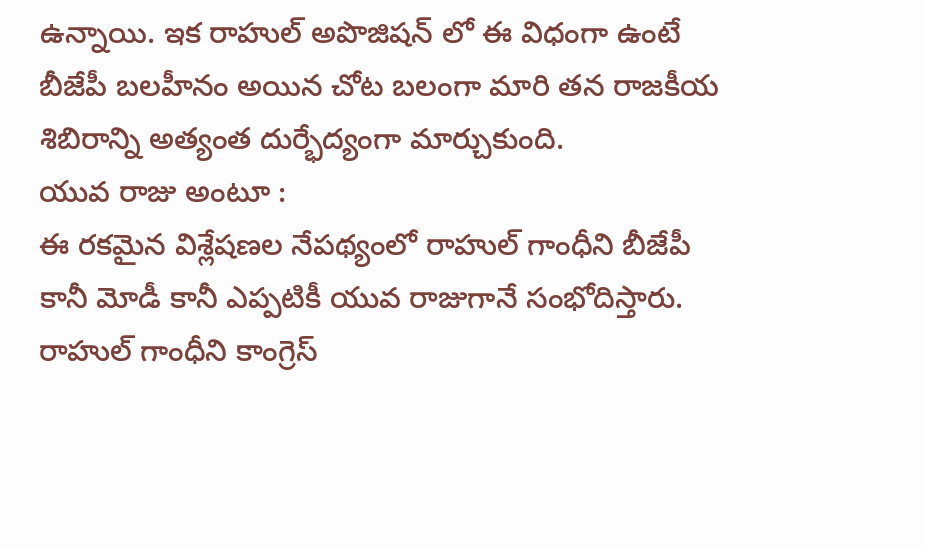ఉన్నాయి. ఇక రాహుల్ అపొజిషన్ లో ఈ విధంగా ఉంటే బీజేపీ బలహీనం అయిన చోట బలంగా మారి తన రాజకీయ శిబిరాన్ని అత్యంత దుర్భేద్యంగా మార్చుకుంది.
యువ రాజు అంటూ :
ఈ రకమైన విశ్లేషణల నేపథ్యంలో రాహుల్ గాంధీని బీజేపీ కానీ మోడీ కానీ ఎప్పటికీ యువ రాజుగానే సంభోదిస్తారు. రాహుల్ గాంధీని కాంగ్రెస్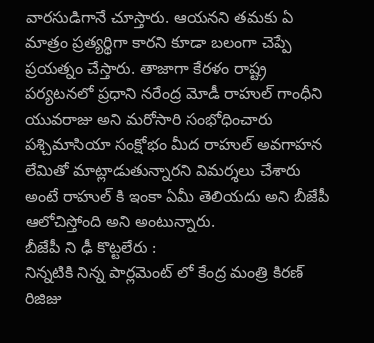వారసుడిగానే చూస్తారు. ఆయనని తమకు ఏ మాత్రం ప్రత్యర్థిగా కారని కూడా బలంగా చెప్పే ప్రయత్నం చేస్తారు. తాజాగా కేరళం రాష్ట్ర పర్యటనలో ప్రధాని నరేంద్ర మోడీ రాహుల్ గాంధీని యువరాజు అని మరోసారి సంభోధించారు పశ్చిమాసియా సంక్షోభం మీద రాహుల్ అవగాహన లేమితో మాట్లాడుతున్నారని విమర్శలు చేశారు అంటే రాహుల్ కి ఇంకా ఏమీ తెలియదు అని బీజేపీ ఆలోచిస్తోంది అని అంటున్నారు.
బీజేపీ ని ఢీ కొట్టలేరు :
నిన్నటికి నిన్న పార్లమెంట్ లో కేంద్ర మంత్రి కిరణ్ రిజిజు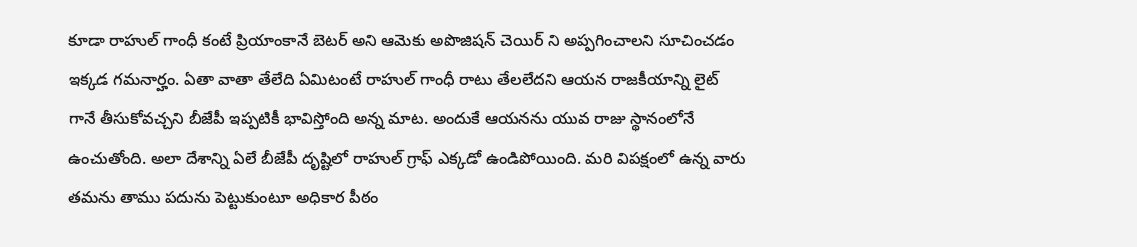కూడా రాహుల్ గాంధీ కంటే ప్రియాంకానే బెటర్ అని ఆమెకు అపొజిషన్ చెయిర్ ని అప్పగించాలని సూచించడం ఇక్కడ గమనార్హం. ఏతా వాతా తేలేది ఏమిటంటే రాహుల్ గాంధీ రాటు తేలలేదని ఆయన రాజకీయాన్ని లైట్ గానే తీసుకోవచ్చని బీజేపీ ఇప్పటికీ భావిస్తోంది అన్న మాట. అందుకే ఆయనను యువ రాజు స్థానంలోనే ఉంచుతోంది. అలా దేశాన్ని ఏలే బీజేపీ దృష్టిలో రాహుల్ గ్రాఫ్ ఎక్కడో ఉండిపోయింది. మరి విపక్షంలో ఉన్న వారు తమను తాము పదును పెట్టుకుంటూ అధికార పీఠం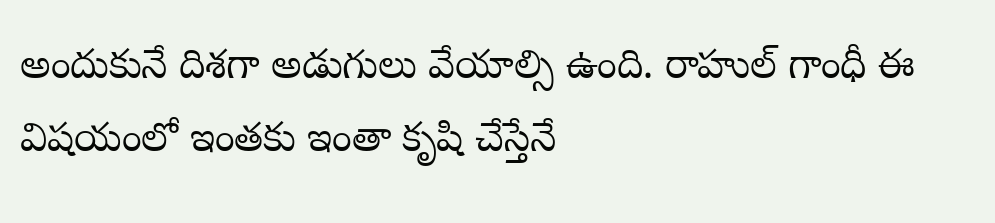అందుకునే దిశగా అడుగులు వేయాల్సి ఉంది. రాహుల్ గాంధీ ఈ విషయంలో ఇంతకు ఇంతా కృషి చేస్తేనే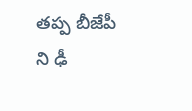తప్ప బీజేపీ ని ఢీ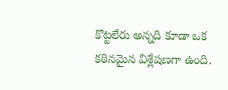కొట్టలేరు అన్నది కూడా ఒక కఠినమైన విశ్లేషణగా ఉంది.